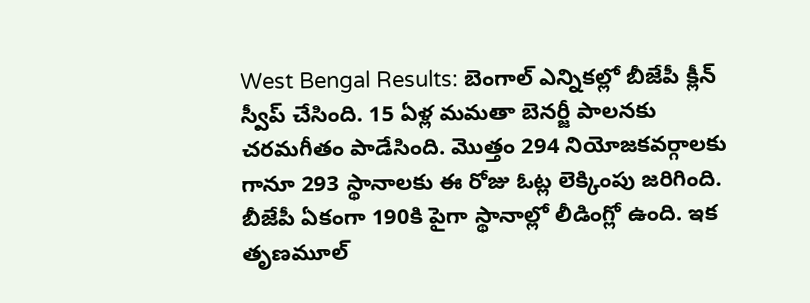West Bengal Results: బెంగాల్ ఎన్నికల్లో బీజేపీ క్లీన్ స్వీప్ చేసింది. 15 ఏళ్ల మమతా బెనర్జీ పాలనకు చరమగీతం పాడేసింది. మొత్తం 294 నియోజకవర్గాలకు గానూ 293 స్థానాలకు ఈ రోజు ఓట్ల లెక్కింపు జరిగింది.
బీజేపీ ఏకంగా 190కి పైగా స్థానాల్లో లీడింగ్లో ఉంది. ఇక తృణమూల్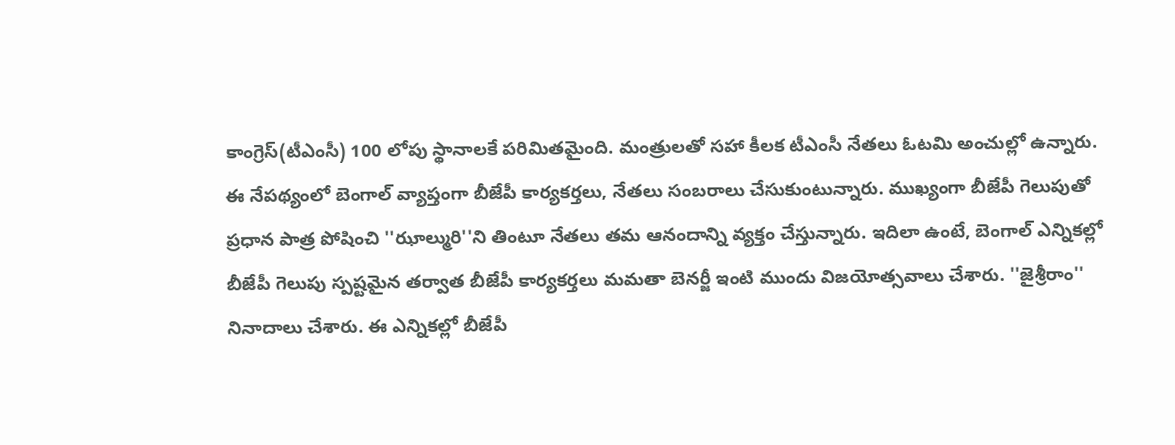కాంగ్రెస్(టీఎంసీ) 100 లోపు స్థానాలకే పరిమితమైంది. మంత్రులతో సహా కీలక టీఎంసీ నేతలు ఓటమి అంచుల్లో ఉన్నారు.
ఈ నేపథ్యంలో బెంగాల్ వ్యాప్తంగా బీజేపీ కార్యకర్తలు, నేతలు సంబరాలు చేసుకుంటున్నారు. ముఖ్యంగా బీజేపీ గెలుపుతో ప్రధాన పాత్ర పోషించి ''ఝాల్మురి''ని తింటూ నేతలు తమ ఆనందాన్ని వ్యక్తం చేస్తున్నారు. ఇదిలా ఉంటే, బెంగాల్ ఎన్నికల్లో బీజేపీ గెలుపు స్పష్టమైన తర్వాత బీజేపీ కార్యకర్తలు మమతా బెనర్జీ ఇంటి ముందు విజయోత్సవాలు చేశారు. ''జైశ్రీరాం'' నినాదాలు చేశారు. ఈ ఎన్నికల్లో బీజేపీ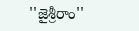''జైశ్రీరాం''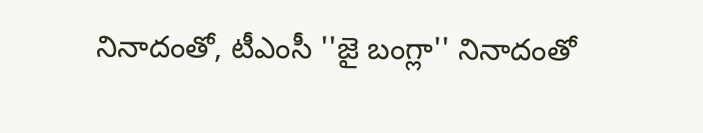నినాదంతో, టీఎంసీ ''జై బంగ్లా'' నినాదంతో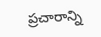ప్రచారాన్ని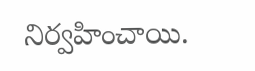నిర్వహించాయి.